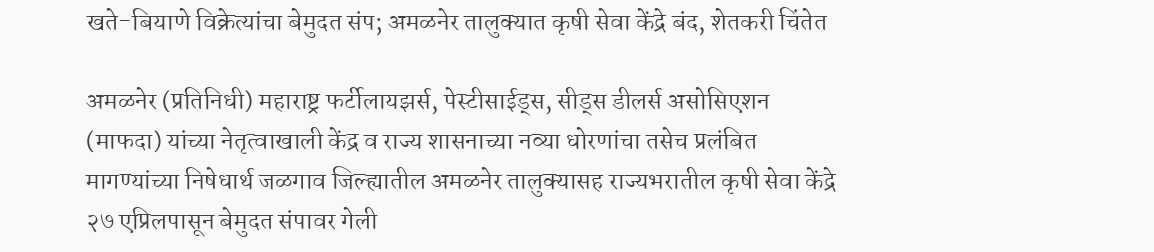खते-बियाणे विक्रेत्यांचा बेमुदत संप; अमळनेर तालुक्यात कृषी सेवा केंद्रे बंद, शेतकरी चिंतेत

अमळनेर (प्रतिनिधी) महाराष्ट्र फर्टीलायझर्स, पेस्टीसाईड्स, सीड्स डीलर्स असोसिएशन (माफदा) यांच्या नेतृत्वाखाली केंद्र व राज्य शासनाच्या नव्या धोरणांचा तसेच प्रलंबित मागण्यांच्या निषेधार्थ जळगाव जिल्ह्यातील अमळनेर तालुक्यासह राज्यभरातील कृषी सेवा केंद्रे २७ एप्रिलपासून बेमुदत संपावर गेली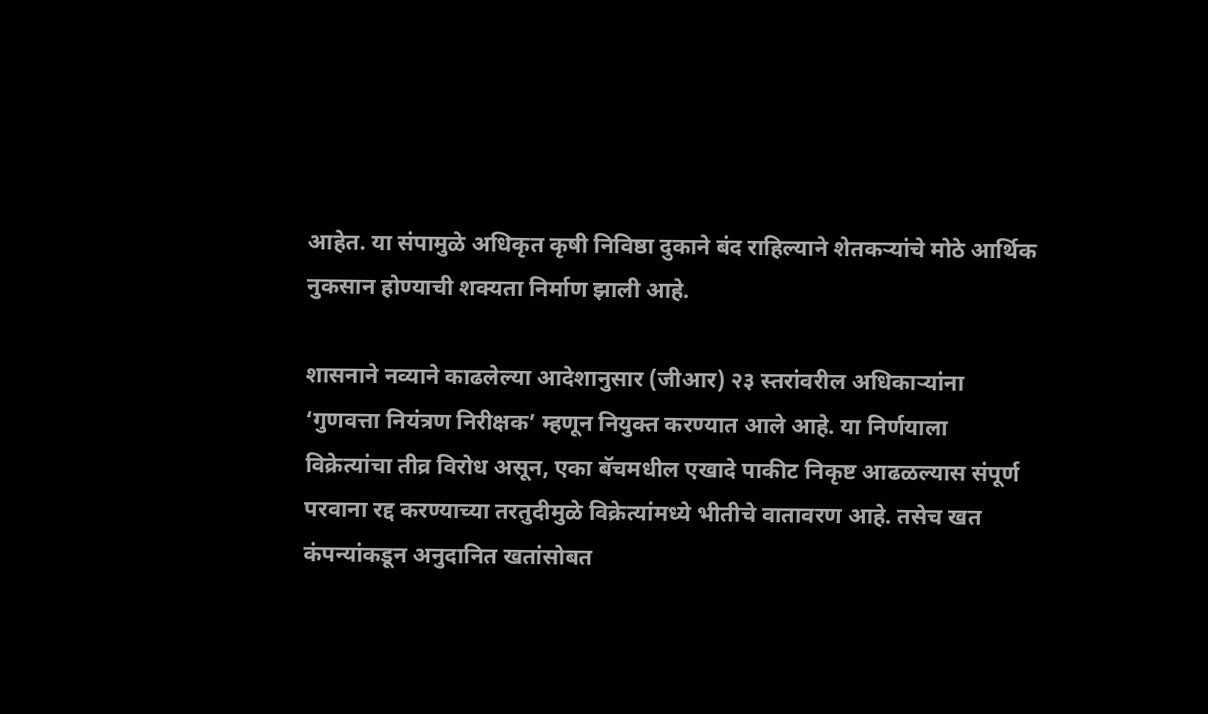आहेत. या संपामुळे अधिकृत कृषी निविष्ठा दुकाने बंद राहिल्याने शेतकऱ्यांचे मोठे आर्थिक नुकसान होण्याची शक्यता निर्माण झाली आहे.

शासनाने नव्याने काढलेल्या आदेशानुसार (जीआर) २३ स्तरांवरील अधिकाऱ्यांना ‘गुणवत्ता नियंत्रण निरीक्षक’ म्हणून नियुक्त करण्यात आले आहे. या निर्णयाला विक्रेत्यांचा तीव्र विरोध असून, एका बॅचमधील एखादे पाकीट निकृष्ट आढळल्यास संपूर्ण परवाना रद्द करण्याच्या तरतुदीमुळे विक्रेत्यांमध्ये भीतीचे वातावरण आहे. तसेच खत कंपन्यांकडून अनुदानित खतांसोबत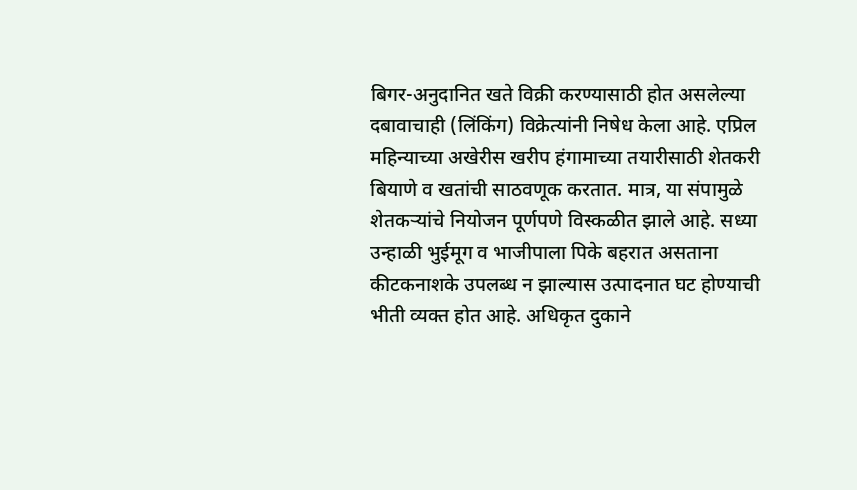बिगर-अनुदानित खते विक्री करण्यासाठी होत असलेल्या दबावाचाही (लिंकिंग) विक्रेत्यांनी निषेध केला आहे. एप्रिल महिन्याच्या अखेरीस खरीप हंगामाच्या तयारीसाठी शेतकरी बियाणे व खतांची साठवणूक करतात. मात्र, या संपामुळे शेतकऱ्यांचे नियोजन पूर्णपणे विस्कळीत झाले आहे. सध्या उन्हाळी भुईमूग व भाजीपाला पिके बहरात असताना कीटकनाशके उपलब्ध न झाल्यास उत्पादनात घट होण्याची भीती व्यक्त होत आहे. अधिकृत दुकाने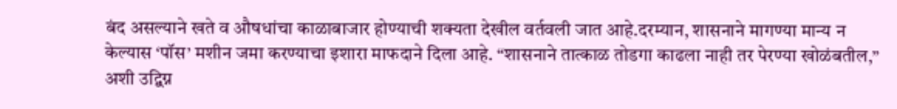बंद असल्याने खते व औषधांचा काळाबाजार होण्याची शक्यता देखील वर्तवली जात आहे.दरम्यान, शासनाने मागण्या मान्य न केल्यास ‘पॉस’ मशीन जमा करण्याचा इशारा माफदाने दिला आहे. “शासनाने तात्काळ तोडगा काढला नाही तर पेरण्या खोळंबतील,” अशी उद्विग्न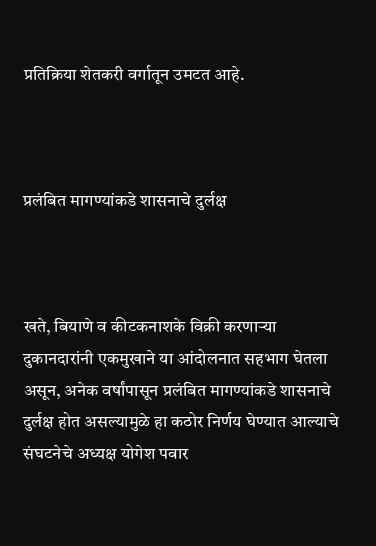प्रतिक्रिया शेतकरी वर्गातून उमटत आहे.



प्रलंबित मागण्यांकडे शासनाचे दुर्लक्ष



खते, बियाणे व कीटकनाशके विक्री करणाऱ्या दुकानदारांनी एकमुखाने या आंदोलनात सहभाग घेतला असून, अनेक वर्षांपासून प्रलंबित मागण्यांकडे शासनाचे दुर्लक्ष होत असल्यामुळे हा कठोर निर्णय घेण्यात आल्याचे संघटनेचे अध्यक्ष योगेश पवार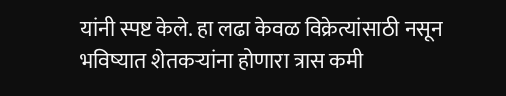यांनी स्पष्ट केले. हा लढा केवळ विक्रेत्यांसाठी नसून भविष्यात शेतकऱ्यांना होणारा त्रास कमी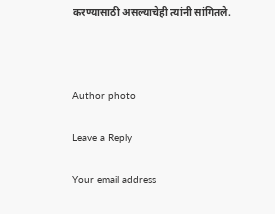करण्यासाठी असल्याचेही त्यांनी सांगितले.



Author photo

Leave a Reply

Your email address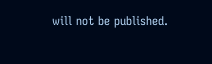will not be published.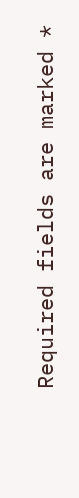Required fields are marked *